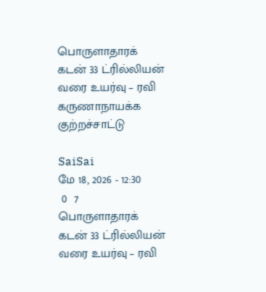பொருளாதாரக் கடன் 33 ட்ரில்லியன் வரை உயர்வு – ரவி கருணாநாயக்க குற்றச்சாட்டு

SaiSai
மே 18, 2026 - 12:30
 0  7
பொருளாதாரக் கடன் 33 ட்ரில்லியன் வரை உயர்வு – ரவி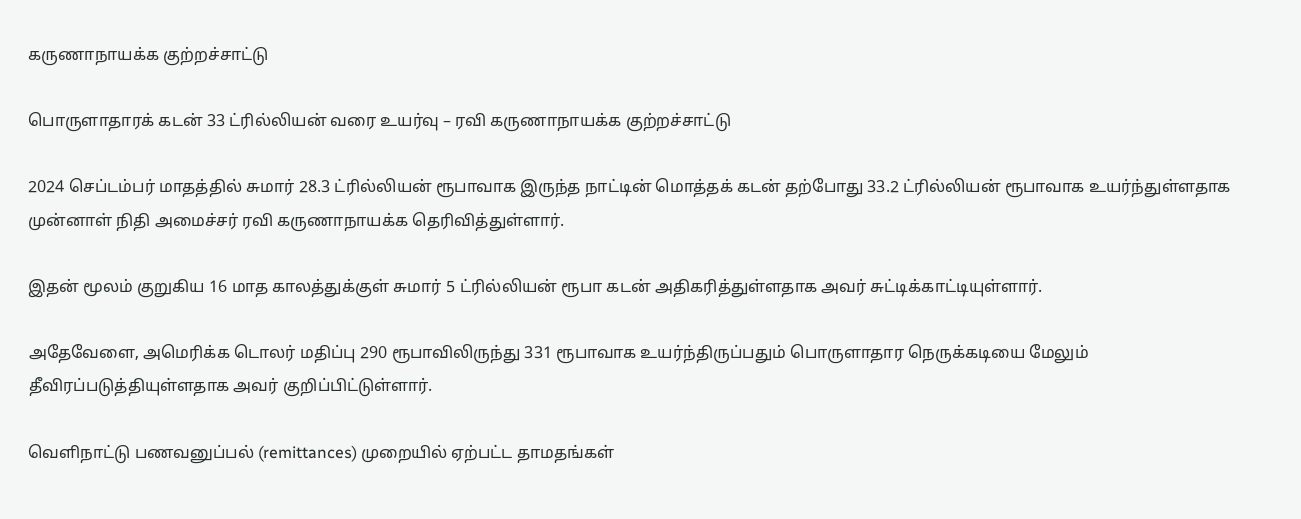கருணாநாயக்க குற்றச்சாட்டு

பொருளாதாரக் கடன் 33 ட்ரில்லியன் வரை உயர்வு – ரவி கருணாநாயக்க குற்றச்சாட்டு

2024 செப்டம்பர் மாதத்தில் சுமார் 28.3 ட்ரில்லியன் ரூபாவாக இருந்த நாட்டின் மொத்தக் கடன் தற்போது 33.2 ட்ரில்லியன் ரூபாவாக உயர்ந்துள்ளதாக முன்னாள் நிதி அமைச்சர் ரவி கருணாநாயக்க தெரிவித்துள்ளார்.

இதன் மூலம் குறுகிய 16 மாத காலத்துக்குள் சுமார் 5 ட்ரில்லியன் ரூபா கடன் அதிகரித்துள்ளதாக அவர் சுட்டிக்காட்டியுள்ளார்.

அதேவேளை, அமெரிக்க டொலர் மதிப்பு 290 ரூபாவிலிருந்து 331 ரூபாவாக உயர்ந்திருப்பதும் பொருளாதார நெருக்கடியை மேலும் தீவிரப்படுத்தியுள்ளதாக அவர் குறிப்பிட்டுள்ளார்.

வெளிநாட்டு பணவனுப்பல் (remittances) முறையில் ஏற்பட்ட தாமதங்கள்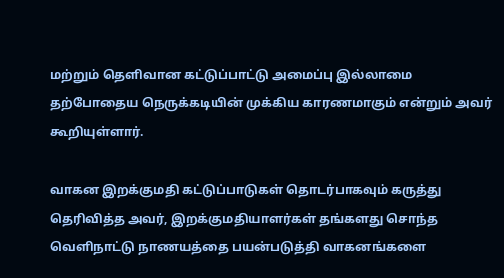மற்றும் தெளிவான கட்டுப்பாட்டு அமைப்பு இல்லாமை தற்போதைய நெருக்கடியின் முக்கிய காரணமாகும் என்றும் அவர் கூறியுள்ளார்.

வாகன இறக்குமதி கட்டுப்பாடுகள் தொடர்பாகவும் கருத்து தெரிவித்த அவர், இறக்குமதியாளர்கள் தங்களது சொந்த வெளிநாட்டு நாணயத்தை பயன்படுத்தி வாகனங்களை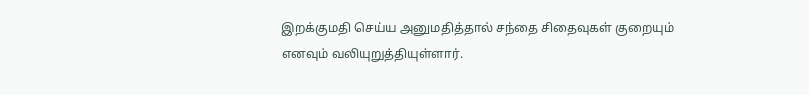இறக்குமதி செய்ய அனுமதித்தால் சந்தை சிதைவுகள் குறையும் எனவும் வலியுறுத்தியுள்ளார்.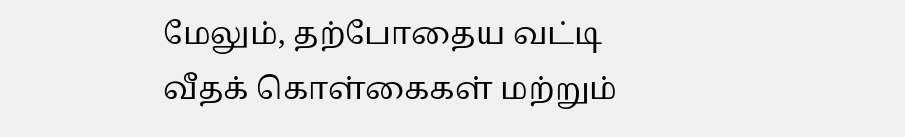மேலும், தற்போதைய வட்டி வீதக் கொள்கைகள் மற்றும்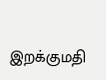இறக்குமதி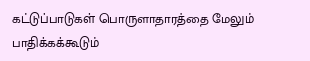கட்டுப்பாடுகள் பொருளாதாரத்தை மேலும் பாதிக்கக்கூடும்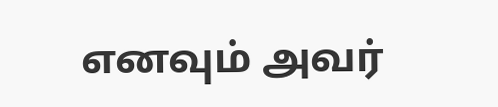எனவும் அவர்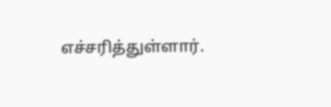எச்சரித்துள்ளார்.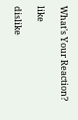What's Your Reaction?

like

dislike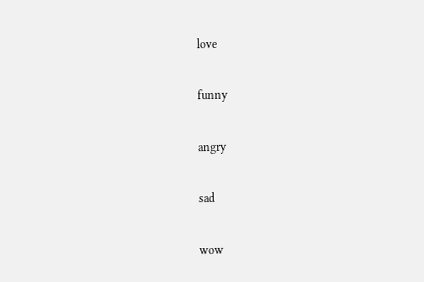love

funny

angry

sad

wow